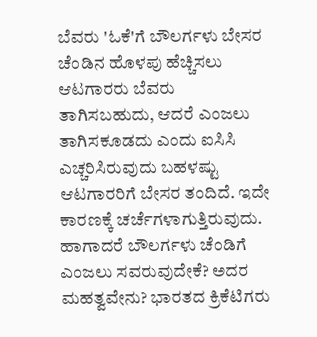ಬೆವರು 'ಓಕೆ'ಗೆ ಬೌಲರ್ಗಳು ಬೇಸರ
ಚೆಂಡಿನ ಹೊಳಪು ಹೆಚ್ಚಿಸಲು ಆಟಗಾರರು ಬೆವರು ತಾಗಿಸಬಹುದು, ಆದರೆ ಎಂಜಲು ತಾಗಿಸಕೂಡದು ಎಂದು ಐಸಿಸಿ ಎಚ್ಚರಿಸಿರುವುದು ಬಹಳಷ್ಟು ಆಟಗಾರರಿಗೆ ಬೇಸರ ತಂದಿದೆ. ಇದೇ ಕಾರಣಕ್ಕೆ ಚರ್ಚೆಗಳಾಗುತ್ತಿರುವುದು. ಹಾಗಾದರೆ ಬೌಲರ್ಗಳು ಚೆಂಡಿಗೆ ಎಂಜಲು ಸವರುವುದೇಕೆ? ಅದರ ಮಹತ್ವವೇನು? ಭಾರತದ ಕ್ರಿಕೆಟಿಗರು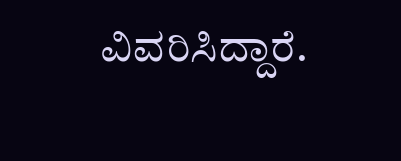ವಿವರಿಸಿದ್ದಾರೆ.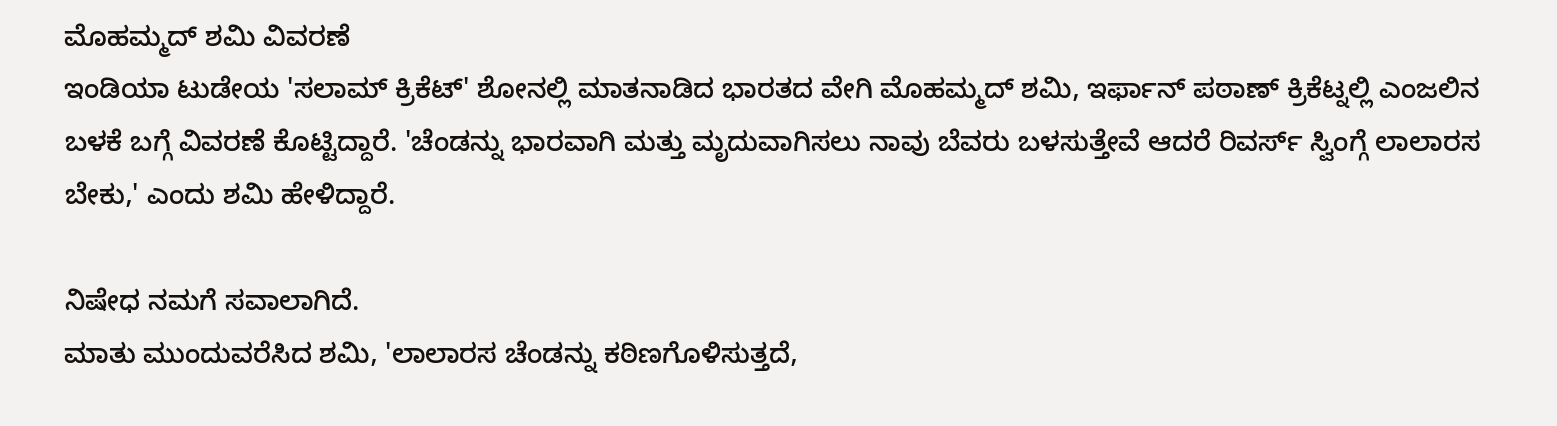ಮೊಹಮ್ಮದ್ ಶಮಿ ವಿವರಣೆ
ಇಂಡಿಯಾ ಟುಡೇಯ 'ಸಲಾಮ್ ಕ್ರಿಕೆಟ್' ಶೋನಲ್ಲಿ ಮಾತನಾಡಿದ ಭಾರತದ ವೇಗಿ ಮೊಹಮ್ಮದ್ ಶಮಿ, ಇರ್ಫಾನ್ ಪಠಾಣ್ ಕ್ರಿಕೆಟ್ನಲ್ಲಿ ಎಂಜಲಿನ ಬಳಕೆ ಬಗ್ಗೆ ವಿವರಣೆ ಕೊಟ್ಟಿದ್ದಾರೆ. 'ಚೆಂಡನ್ನು ಭಾರವಾಗಿ ಮತ್ತು ಮೃದುವಾಗಿಸಲು ನಾವು ಬೆವರು ಬಳಸುತ್ತೇವೆ ಆದರೆ ರಿವರ್ಸ್ ಸ್ವಿಂಗ್ಗೆ ಲಾಲಾರಸ ಬೇಕು,' ಎಂದು ಶಮಿ ಹೇಳಿದ್ದಾರೆ.

ನಿಷೇಧ ನಮಗೆ ಸವಾಲಾಗಿದೆ.
ಮಾತು ಮುಂದುವರೆಸಿದ ಶಮಿ, 'ಲಾಲಾರಸ ಚೆಂಡನ್ನು ಕಠಿಣಗೊಳಿಸುತ್ತದೆ,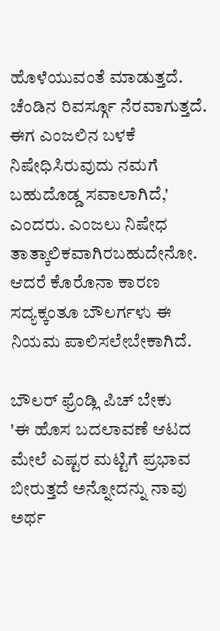ಹೊಳೆಯುವಂತೆ ಮಾಡುತ್ತದೆ. ಚೆಂಡಿನ ರಿವರ್ಸ್ಗೂ ನೆರವಾಗುತ್ತದೆ. ಈಗ ಎಂಜಲಿನ ಬಳಕೆ ನಿಷೇಧಿಸಿರುವುದು ನಮಗೆ ಬಹುದೊಡ್ಡ ಸವಾಲಾಗಿದೆ,' ಎಂದರು. ಎಂಜಲು ನಿಷೇಧ ತಾತ್ಕಾಲಿಕವಾಗಿರಬಹುದೇನೋ. ಆದರೆ ಕೊರೊನಾ ಕಾರಣ ಸದ್ಯಕ್ಕಂತೂ ಬೌಲರ್ಗಳು ಈ ನಿಯಮ ಪಾಲಿಸಲೇಬೇಕಾಗಿದೆ.

ಬೌಲರ್ ಫ್ರೆಂಡ್ಲಿ ಪಿಚ್ ಬೇಕು
'ಈ ಹೊಸ ಬದಲಾವಣೆ ಆಟದ ಮೇಲೆ ಎಷ್ಟರ ಮಟ್ಟಿಗೆ ಪ್ರಭಾವ ಬೀರುತ್ತದೆ ಅನ್ನೋದನ್ನು ನಾವು ಅರ್ಥ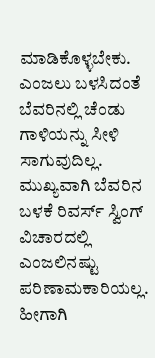ಮಾಡಿಕೊಳ್ಳಬೇಕು. ಎಂಜಲು ಬಳಸಿದಂತೆ ಬೆವರಿನಲ್ಲಿ ಚೆಂಡು ಗಾಳಿಯನ್ನು ಸೀಳಿ ಸಾಗುವುದಿಲ್ಲ. ಮುಖ್ಯವಾಗಿ ಬೆವರಿನ ಬಳಕೆ ರಿವರ್ಸ್ ಸ್ವಿಂಗ್ ವಿಚಾರದಲ್ಲಿ ಎಂಜಲಿನಷ್ಟು ಪರಿಣಾಮಕಾರಿಯಲ್ಲ. ಹೀಗಾಗಿ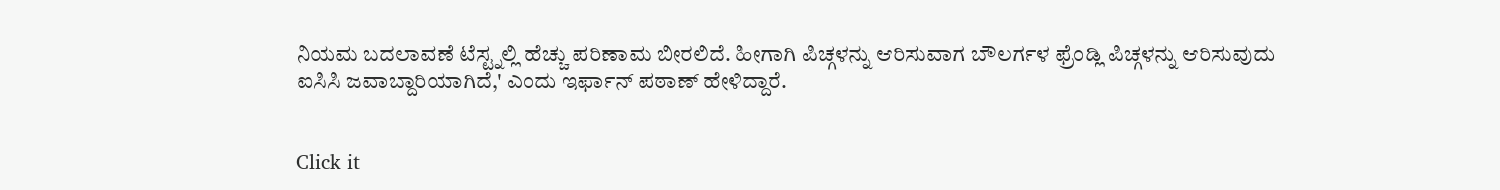ನಿಯಮ ಬದಲಾವಣೆ ಟೆಸ್ಟ್ನಲ್ಲಿ ಹೆಚ್ಚು ಪರಿಣಾಮ ಬೀರಲಿದೆ. ಹೀಗಾಗಿ ಪಿಚ್ಗಳನ್ನು ಆರಿಸುವಾಗ ಬೌಲರ್ಗಳ ಫ್ರೆಂಡ್ಲಿ ಪಿಚ್ಗಳನ್ನು ಆರಿಸುವುದು ಐಸಿಸಿ ಜವಾಬ್ದಾರಿಯಾಗಿದೆ,' ಎಂದು ಇರ್ಫಾನ್ ಪಠಾಣ್ ಹೇಳಿದ್ದಾರೆ.


Click it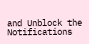and Unblock the Notifications